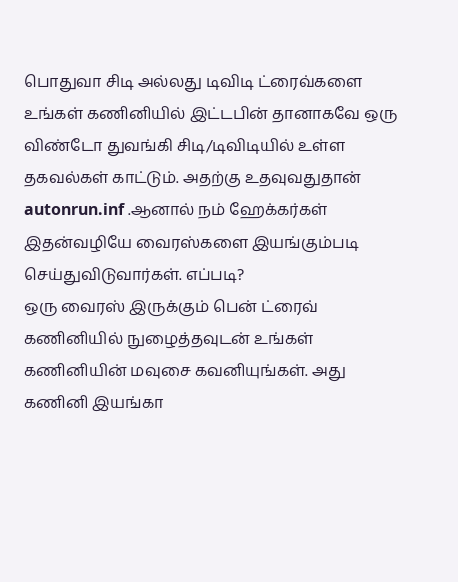பொதுவா சிடி அல்லது டிவிடி ட்ரைவ்களை உங்கள் கணினியில் இட்டபின் தானாகவே ஒரு விண்டோ துவங்கி சிடி/டிவிடியில் உள்ள தகவல்கள் காட்டும். அதற்கு உதவுவதுதான் autonrun.inf .ஆனால் நம் ஹேக்கர்கள் இதன்வழியே வைரஸ்களை இயங்கும்படி செய்துவிடுவார்கள். எப்படி?
ஒரு வைரஸ் இருக்கும் பென் ட்ரைவ் கணினியில் நுழைத்தவுடன் உங்கள் கணினியின் மவுசை கவனியுங்கள். அது கணினி இயங்கா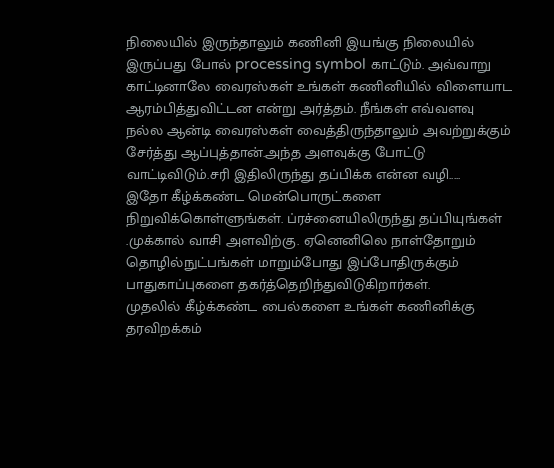நிலையில் இருந்தாலும் கணினி இயங்கு நிலையில் இருப்பது போல் processing symbol காட்டும். அவ்வாறு காட்டினாலே வைரஸ்கள் உங்கள் கணினியில் விளையாட ஆரம்பித்துவிட்டன என்று அர்த்தம். நீங்கள் எவ்வளவு நல்ல ஆன்டி வைரஸ்கள் வைத்திருந்தாலும் அவற்றுக்கும் சேர்த்து ஆப்புத்தான்.அந்த அளவுக்கு போட்டு வாட்டிவிடும்.சரி இதிலிருந்து தப்பிக்க என்ன வழி.....
இதோ கீழ்க்கண்ட மென்பொருட்களை நிறுவிக்கொள்ளுங்கள். ப்ரச்னையிலிருந்து தப்பியுங்கள் .முக்கால் வாசி அளவிற்கு. ஏனெனிலெ நாள்தோறும் தொழில்நுட்பங்கள் மாறும்போது இப்போதிருக்கும் பாதுகாப்புகளை தகர்த்தெறிந்துவிடுகிறார்கள்.
முதலில் கீழ்க்கண்ட பைல்களை உங்கள் கணினிக்கு தரவிறக்கம்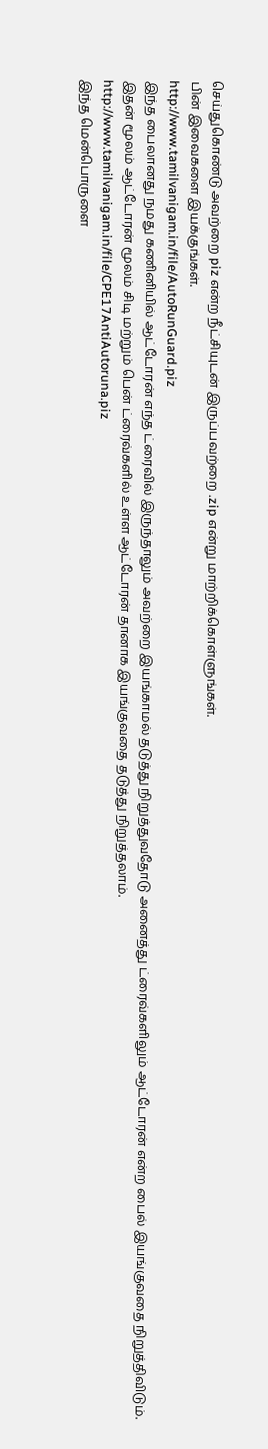செய்துகொண்டு அவற்றை piz என்ற நீட்சியுடன் இருப்பவற்றை .zip என்று மாற்றிக்கொள்ளுங்கள்.
பின் இவைகளை இயக்குங்கள்.
http://www.tamilvanigam.in/file/AutoRunGuard.piz
இந்த பைலானது நமது கணினியில் ஆட்டோரன் எந்த ட்ரைவில் இருந்தாலும் அவற்றை இயங்காமல் தடுத்து நிறுத்துவதோடு அனைத்து ட்ரைவ்களிலும் ஆட்டோரன் என்ற பைல் இயங்குவதை நிறுத்திவிடும். இதன் மூலம் ஆட்டோரன் மூலம் சிடி மற்றும் பென் ட்ரைவ்களில் உள்ள ஆட்டோரன் தானாக இயங்குவதை தடுத்து நிறுத்தலாம்.
http://www.tamilvanigam.in/file/CPE17AntiAutoruna.piz
இந்த மென்பொருளை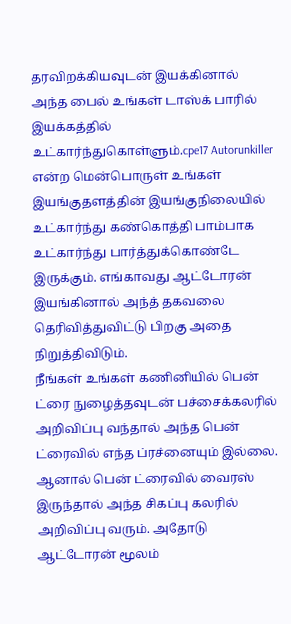தரவிறக்கியவுடன் இயக்கினால் அந்த பைல் உங்கள் டாஸ்க் பாரில் இயக்கத்தில் உட்கார்ந்துகொள்ளும்.cpe17 Autorunkiller என்ற மென்பொருள் உங்கள் இயங்குதளத்தின் இயங்குநிலையில் உட்கார்ந்து கண்கொத்தி பாம்பாக உட்கார்ந்து பார்த்துக்கொண்டே இருக்கும். எங்காவது ஆட்டோரன் இயங்கினால் அந்த் தகவலை தெரிவித்துவிட்டு பிறகு அதை நிறுத்திவிடும்.
நீங்கள் உங்கள் கணினியில் பென் ட்ரை நுழைத்தவுடன் பச்சைக்கலரில் அறிவிப்பு வந்தால் அந்த பென் ட்ரைவில் எந்த ப்ரச்னையும் இல்லை. ஆனால் பென் ட்ரைவில் வைரஸ் இருந்தால் அந்த சிகப்பு கலரில் அறிவிப்பு வரும். அதோடு ஆட்டோரன் மூலம்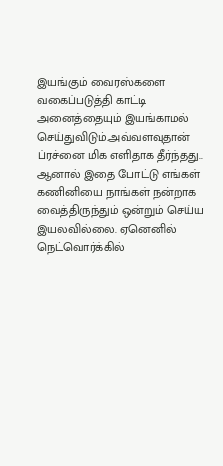இயங்கும் வைரஸ்களை வகைப்படுத்தி காட்டி அனைத்தையும் இயங்காமல் செய்துவிடும்.அவ்வளவுதான் ப்ரச்னை மிக எளிதாக தீர்ந்தது..
ஆனால் இதை போட்டு எங்கள் கணினியை நாங்கள் நன்றாக வைத்திருந்தும் ஒன்றும் செய்ய இயலவில்லை. ஏனெனில் நெட்வொர்க்கில்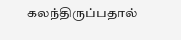கலந்திருப்பதால்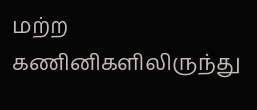மற்ற கணினிகளிலிருந்து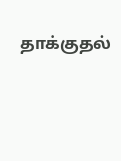தாக்குதல்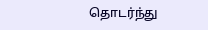தொடர்ந்து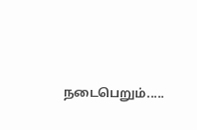நடைபெறும்.....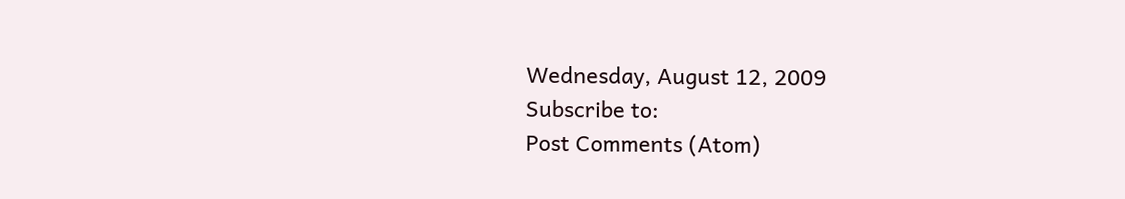Wednesday, August 12, 2009
Subscribe to:
Post Comments (Atom)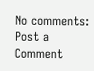No comments:
Post a Comment